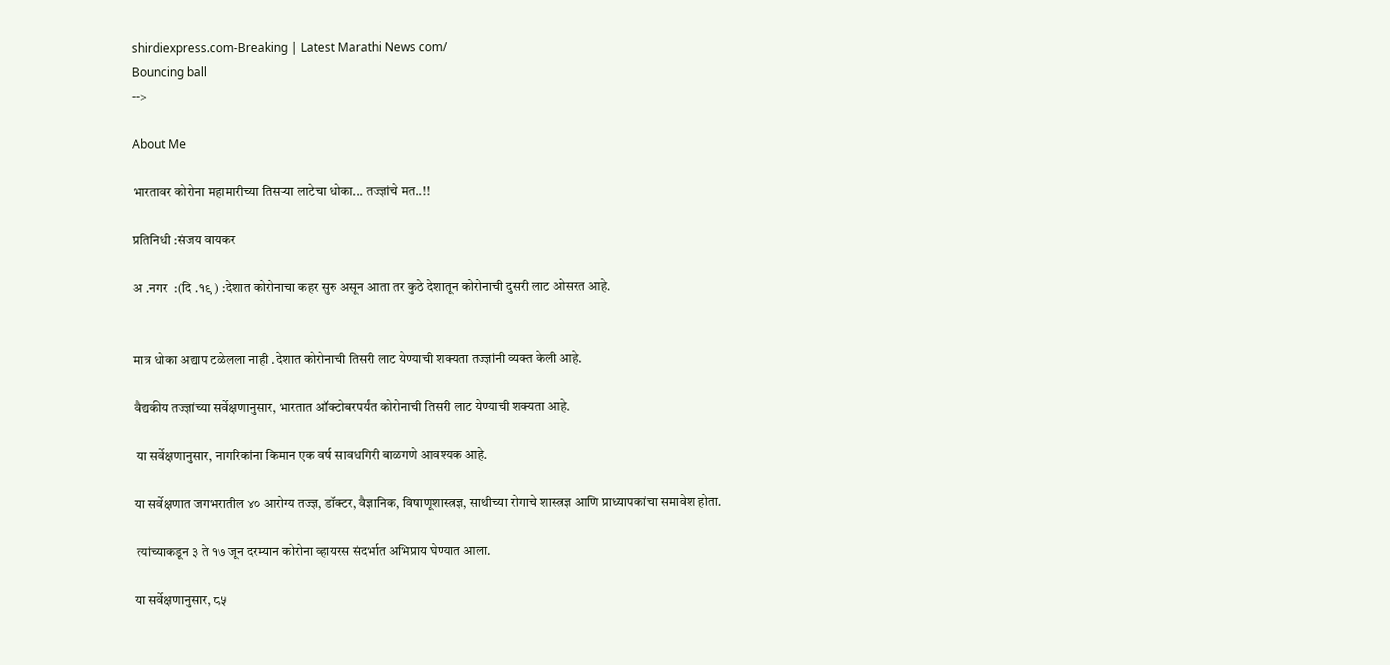shirdiexpress.com-Breaking | Latest Marathi News com/
Bouncing ball
-->

About Me

भारतावर कोरोना महामारीच्या तिसऱ्या लाटेचा धोका... तज्ज्ञांचे मत..!!

प्रतिनिधी :संजय वायकर

अ .नगर  :(दि .१९ ) :देशात कोरोनाचा कहर सुरु असून आता तर कुठे देशातून कोरोनाची दुसरी लाट ओसरत आहे.


मात्र धोका अद्याप टळेलला नाही .देशात कोरोनाची तिसरी लाट येण्याची शक्यता तज्ज्ञांनी व्यक्त केली आहे.

वैद्यकीय तज्ज्ञांच्या सर्वेक्षणानुसार, भारतात ऑक्टोबरपर्यंत कोरोनाची तिसरी लाट येण्याची शक्यता आहे.

 या सर्वेक्षणानुसार, नागरिकांना किमान एक वर्ष सावधगिरी बाळगणे आवश्यक आहे.

या सर्वेक्षणात जगभरातील ४० आरोग्य तज्ज्ञ, डॉक्टर, वैज्ञानिक, विषाणूशास्त्रज्ञ, साथीच्या रोगाचे शास्त्रज्ञ आणि प्राध्यापकांचा समावेश होता.

 त्यांच्याकडून ३ ते १७ जून दरम्यान कोरोना व्हायरस संदर्भात अभिप्राय घेण्यात आला.

या सर्वेक्षणानुसार, ८५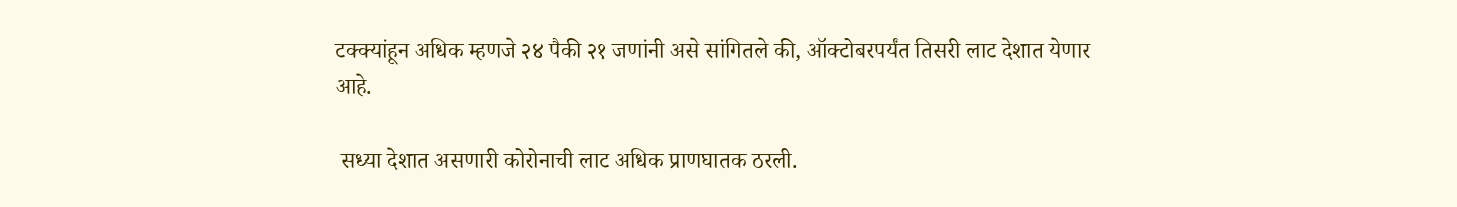टक्क्यांहून अधिक म्हणजे २४ पैकी २१ जणांनी असे सांगितले की, ऑक्टोबरपर्यंत तिसरी लाट देशात येणार आहे.

 सध्या देशात असणारी कोरोनाची लाट अधिक प्राणघातक ठरली.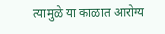त्यामुळे या काळात आरोग्य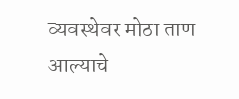व्यवस्थेवर मोठा ताण आल्याचे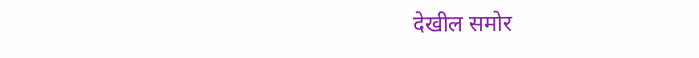देखील समोर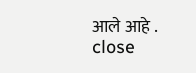आले आहे .
close